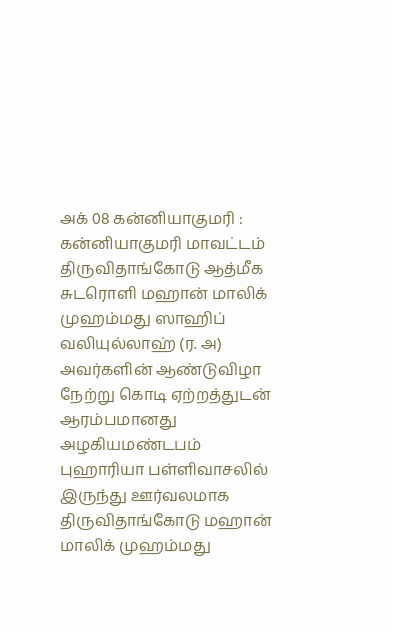அக் 08 கன்னியாகுமரி :
கன்னியாகுமரி மாவட்டம் திருவிதாங்கோடு ஆத்மீக சுடரொளி மஹான் மாலிக் முஹம்மது ஸாஹிப் வலியுல்லாஹ் (ர. அ) அவர்களின் ஆண்டுவிழா நேற்று கொடி ஏற்றத்துடன் ஆரம்பமானது
அழகியமண்டபம் புஹாரியா பள்ளிவாசலில் இருந்து ஊர்வலமாக திருவிதாங்கோடு மஹான் மாலிக் முஹம்மது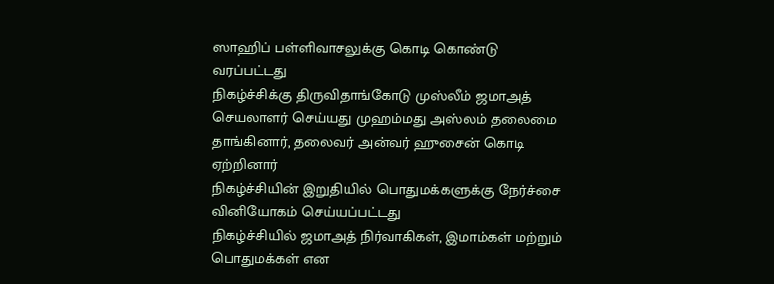ஸாஹிப் பள்ளிவாசலுக்கு கொடி கொண்டு வரப்பட்டது
நிகழ்ச்சிக்கு திருவிதாங்கோடு முஸ்லீம் ஜமாஅத் செயலாளர் செய்யது முஹம்மது அஸ்லம் தலைமை தாங்கினார், தலைவர் அன்வர் ஹுசைன் கொடி ஏற்றினார்
நிகழ்ச்சியின் இறுதியில் பொதுமக்களுக்கு நேர்ச்சை வினியோகம் செய்யப்பட்டது
நிகழ்ச்சியில் ஜமாஅத் நிர்வாகிகள், இமாம்கள் மற்றும் பொதுமக்கள் என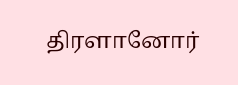திரளானோர்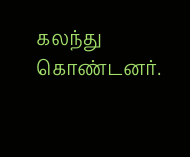கலந்து கொண்டனர்.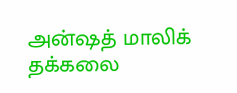அன்ஷத் மாலிக் தக்கலை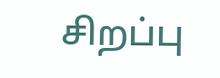சிறப்பு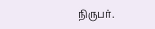நிருபர்.